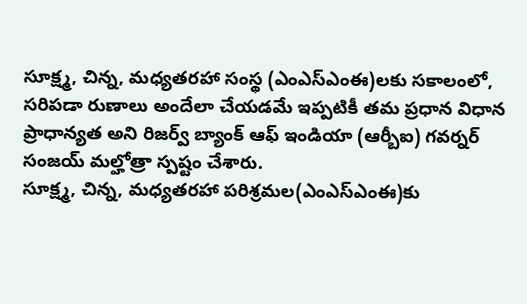సూక్ష్మ, చిన్న, మధ్యతరహా సంస్థ (ఎంఎస్ఎంఈ)లకు సకాలంలో, సరిపడా రుణాలు అందేలా చేయడమే ఇప్పటికీ తమ ప్రధాన విధాన ప్రాధాన్యత అని రిజర్వ్ బ్యాంక్ ఆఫ్ ఇండియా (ఆర్బీఐ) గవర్నర్ సంజయ్ మల్హోత్రా స్పష్టం చేశారు.
సూక్ష్మ, చిన్న, మధ్యతరహా పరిశ్రమల(ఎంఎస్ఎంఈ)కు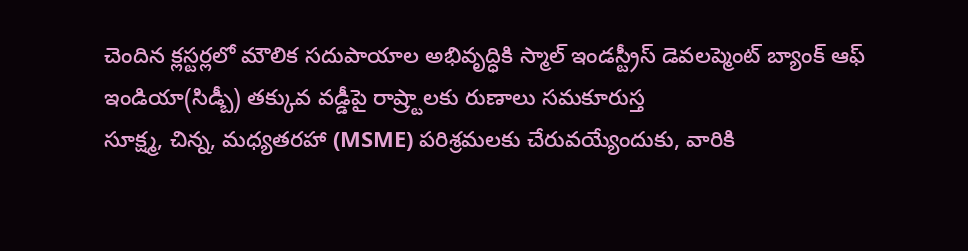చెందిన క్లస్టర్లలో మౌలిక సదుపాయాల అభివృద్ధికి స్మాల్ ఇండస్ట్రీస్ డెవలప్మెంట్ బ్యాంక్ ఆఫ్ ఇండియా(సిడ్బీ) తక్కువ వడ్డీపై రాష్ర్టాలకు రుణాలు సమకూరుస్త
సూక్ష్మ, చిన్న, మధ్యతరహా (MSME) పరిశ్రమలకు చేరువయ్యేందుకు, వారికి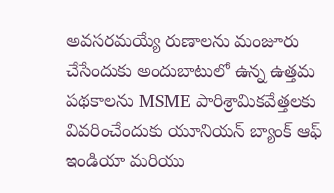అవసరమయ్యే రుణాలను మంజూరు చేసేందుకు అందుబాటులో ఉన్న ఉత్తమ పథకాలను MSME పారిశ్రామికవేత్తలకు వివరించేందుకు యూనియన్ బ్యాంక్ ఆఫ్ ఇండియా మరియు